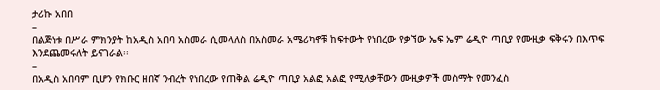ታሪኩ አበበ
–
በልጅነቱ በሥራ ምክንያት ከአዲስ አበባ አስመራ ሲመላለስ በአስመራ አሜሪካኖቹ ከፍተውት የነበረው የቃኘው ኤፍ ኤም ሬዲዮ ጣቢያ የሙዚቃ ፍቅሩን በእጥፍ እንደጨመሩለት ይናገራል፡፡
–
በአዲስ አበባም ቢሆን የክቡር ዘበኛ ንብረት የነበረው የጠቅል ሬዲዮ ጣቢያ አልፎ አልፎ የሚለቃቸውን ሙዚቃዎች መስማት የመንፈስ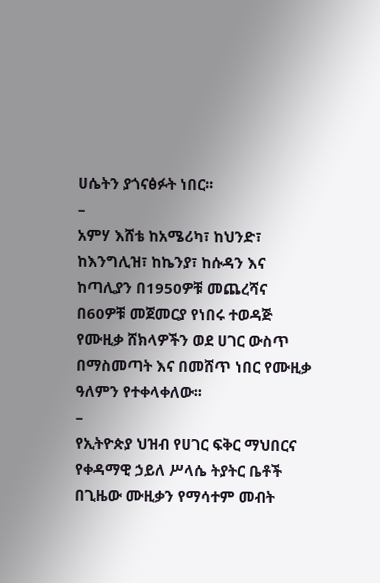ሀሴትን ያጎናፅፉት ነበር፡፡
–
አምሃ እሸቴ ከአሜሪካ፣ ከህንድ፣ ከእንግሊዝ፣ ከኬንያ፣ ከሱዳን እና ከጣሊያን በ1950ዎቹ መጨረሻና በ60ዎቹ መጀመርያ የነበሩ ተወዳጅ የሙዚቃ ሸክላዎችን ወደ ሀገር ውስጥ በማስመጣት እና በመሸጥ ነበር የሙዚቃ ዓለምን የተቀላቀለው፡፡
–
የኢትዮጵያ ህዝብ የሀገር ፍቅር ማህበርና የቀዳማዊ ኃይለ ሥላሴ ትያትር ቤቶች በጊዜው ሙዚቃን የማሳተም መብት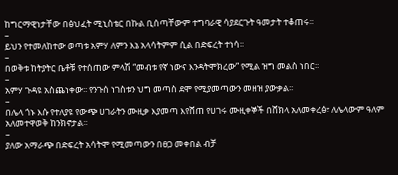ከግርማዊነታቸው በፅህፈት ሚኒስቴር በኩል ቢሰጣቸውም ተግባራዊ ሳያደርጉት ዓመታት ተቆጠሩ፡፡
–
ይህን የተመለከተው ወጣቱ አምሃ ለምን እኔ አላሳትምም ሲል በድፍረት ተነሳ፡፡
–
በወቅቱ ከትያትር ቤቶቹ የተሰጠው ምላሽ “መብቱ የኛ ነውና እንዳትሞክረው” የሚል ዝግ መልስ ነበር፡፡
–
አምሃ ጉዳዩ አስጨነቀው፡፡ የንጉሰ ነገስቱን ህግ መጣስ ደሞ የሚያመጣውን መዘዝ ያውቃል፡፡
–
በሌላ ጎኑ እሱ የተለያዩ የውጭ ሀገራትን ሙዚቃ እያመጣ እየሸጠ የሀገሩ ሙዚቀኞች በሸክላ አለመቀረፅ፣ ለሌላውም ዓለም አለመተዋወቅ ከንክኖታል፡፡
–
ያለው አማራጭ በድፍረት አሳትሞ የሚመጣውን በፀጋ መቀበል ብቻ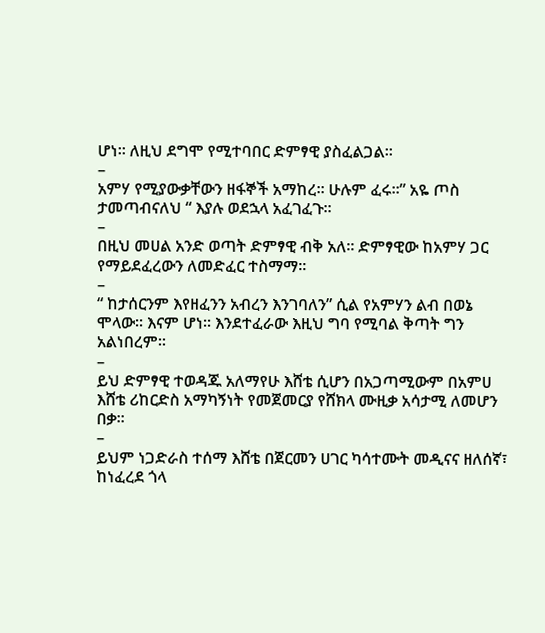ሆነ፡፡ ለዚህ ደግሞ የሚተባበር ድምፃዊ ያስፈልጋል፡፡
–
አምሃ የሚያውቃቸውን ዘፋኞች አማከረ፡፡ ሁሉም ፈሩ፡፡” አዬ ጦስ ታመጣብናለህ “ እያሉ ወደኋላ አፈገፈጉ፡፡
–
በዚህ መሀል አንድ ወጣት ድምፃዊ ብቅ አለ፡፡ ድምፃዊው ከአምሃ ጋር የማይደፈረውን ለመድፈር ተስማማ፡፡
–
“ ከታሰርንም እየዘፈንን አብረን እንገባለን” ሲል የአምሃን ልብ በወኔ ሞላው፡፡ እናም ሆነ፡፡ እንደተፈራው እዚህ ግባ የሚባል ቅጣት ግን አልነበረም፡፡
–
ይህ ድምፃዊ ተወዳጁ አለማየሁ እሸቴ ሲሆን በአጋጣሚውም በአምሀ እሸቴ ሪከርድስ አማካኝነት የመጀመርያ የሸክላ ሙዚቃ አሳታሚ ለመሆን በቃ፡፡
–
ይህም ነጋድራስ ተሰማ እሸቴ በጀርመን ሀገር ካሳተሙት መዲናና ዘለሰኛ፣ ከነፈረደ ጎላ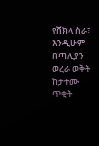የሸክላ ስራ፣ እንዲሁም በጣሊያን ወረራ ወቅት ከታተሙ ጥቂት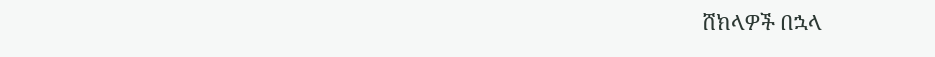ሸክላዎች በኋላ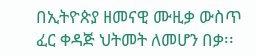በኢትዮጵያ ዘመናዊ ሙዚቃ ውስጥ ፈር ቀዳጅ ህትመት ለመሆን በቃ፡፡